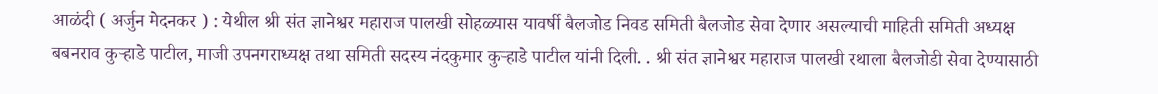आळंदी ( अर्जुन मेदनकर ) : येथील श्री संत ज्ञानेश्वर महाराज पालखी सोहळ्यास यावर्षी बैलजोड निवड समिती बैलजोड सेवा देणार असल्याची माहिती समिती अध्यक्ष बबनराव कुऱ्हाडे पाटील, माजी उपनगराध्यक्ष तथा समिती सदस्य नंदकुमार कुऱ्हाडे पाटील यांनी दिली. . श्री संत ज्ञानेश्वर महाराज पालखी रथाला बैलजोडी सेवा देण्यासाठी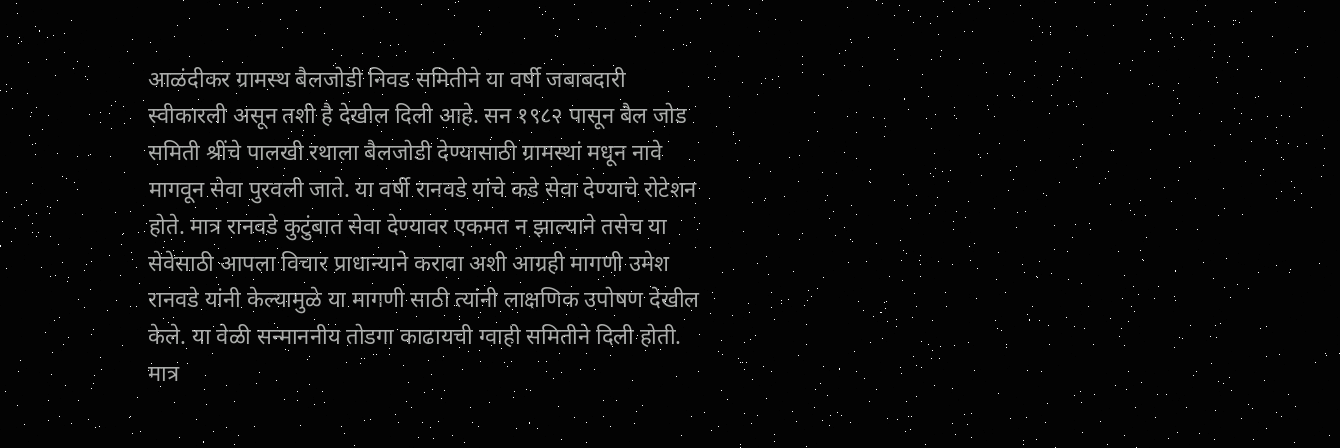आळंदीकर ग्रामस्थ बैलजोडी निवड समितीने या वर्षी जबाबदारी स्वीकारली असून तशी है देखील दिली आहे. सन १९८२ पासून बैल जोड समिती श्रींचे पालखी रथाला बैलजोडी देण्यासाठी ग्रामस्थां मधून नावे मागवून सेवा पुरवली जाते. या वर्षी रानवडे यांचे कडे सेवा देण्याचे रोटेशन होते. मात्र रानवडे कुटुंबात सेवा देण्यावर एकमत न झाल्याने तसेच या सेवेसाठी आपला विचार प्राधान्याने करावा अशी आग्रही मागणी उमेश रानवडे यांनी केल्यामुळे या मागणी साठी त्यांनी लाक्षणिक उपोषण देखील केले. या वेळी सन्माननीय तोडगा काढायची ग्वाही समितीने दिली होती. मात्र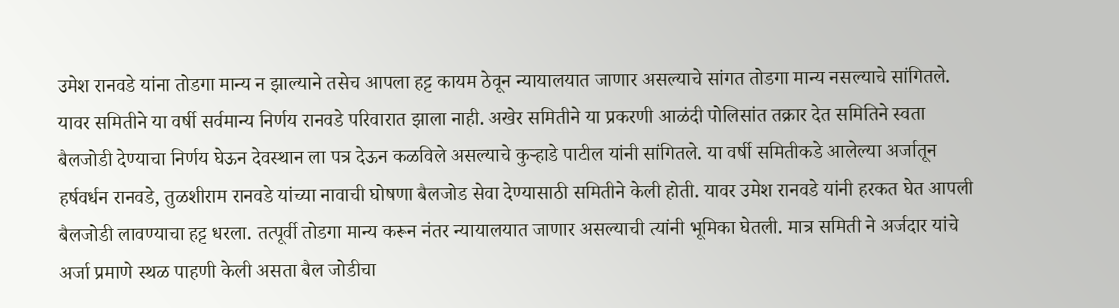उमेश रानवडे यांना तोडगा मान्य न झाल्याने तसेच आपला हट्ट कायम ठेवून न्यायालयात जाणार असल्याचे सांगत तोडगा मान्य नसल्याचे सांगितले. यावर समितीने या वर्षी सर्वमान्य निर्णय रानवडे परिवारात झाला नाही. अखेर समितीने या प्रकरणी आळंदी पोलिसांत तक्रार देत समितिने स्वता बैलजोडी देण्याचा निर्णय घेऊन देवस्थान ला पत्र देऊन कळविले असल्याचे कुऱ्हाडे पाटील यांनी सांगितले. या वर्षी समितीकडे आलेल्या अर्जातून हर्षवर्धन रानवडे, तुळशीराम रानवडे यांच्या नावाची घोषणा बैलजोड सेवा देण्यासाठी समितीने केली होती. यावर उमेश रानवडे यांनी हरकत घेत आपली बैलजोडी लावण्याचा हट्ट धरला. तत्पूर्वी तोडगा मान्य करून नंतर न्यायालयात जाणार असल्याची त्यांनी भूमिका घेतली. मात्र समिती ने अर्जदार यांचे अर्जा प्रमाणे स्थळ पाहणी केली असता बैल जोडीचा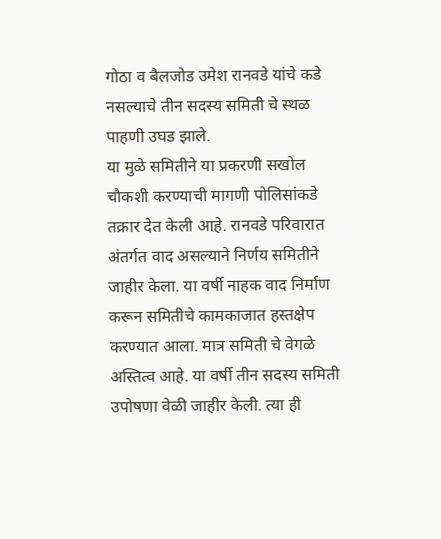गोठा व बैलजोड उमेश रानवडे यांचे कडे नसल्याचे तीन सदस्य समिती चे स्थळ पाहणी उघड झाले.
या मुळे समितीने या प्रकरणी सखोल चौकशी करण्याची मागणी पोलिसांकडे तक्रार देत केली आहे. रानवडे परिवारात अंतर्गत वाद असल्याने निर्णय समितीने जाहीर केला. या वर्षी नाहक वाद निर्माण करून समितीचे कामकाजात हस्तक्षेप करण्यात आला. मात्र समिती चे वेगळे अस्तित्व आहे. या वर्षी तीन सदस्य समिती उपोषणा वेळी जाहीर केली. त्या ही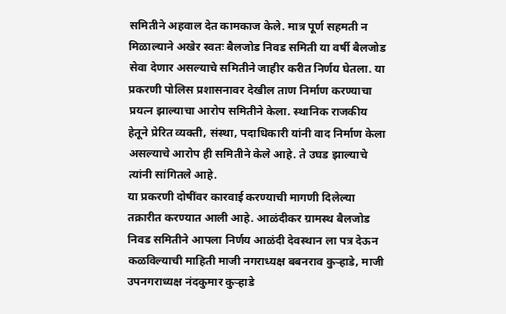समितीने अहवाल देत कामकाज केले. मात्र पूर्ण सहमती न मिळाल्याने अखेर स्वतः बैलजोड निवड समिती या वर्षी बैलजोड सेवा देणार असल्याचे समितीने जाहीर करीत निर्णय घेतला. या प्रकरणी पोलिस प्रशासनावर देखील ताण निर्माण करण्याचा प्रयत्न झाल्याचा आरोप समितीने केला. स्थानिक राजकीय हेतूने प्रेरित व्यक्ती, संस्था, पदाधिकारी यांनी वाद निर्माण केला असल्याचे आरोप ही समितीने केले आहे. ते उघड झाल्याचे त्यांनी सांगितले आहे.
या प्रकरणी दोषींवर कारवाई करण्याची मागणी दिलेल्या तक्रारीत करण्यात आली आहे. आळंदीकर ग्रामस्थ बैलजोड निवड समितीने आपला निर्णय आळंदी देवस्थान ला पत्र देऊन कळविल्याची माहिती माजी नगराध्यक्ष बबनराव कुऱ्हाडे, माजी उपनगराध्यक्ष नंदकुमार कुऱ्हाडे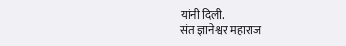यांनी दिली.
संत ज्ञानेश्वर महाराज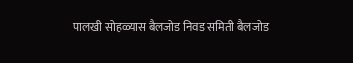पालखी सोहळ्यास बैलजोड निवड समिती बैलजोड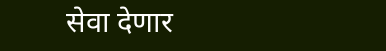सेवा देणार